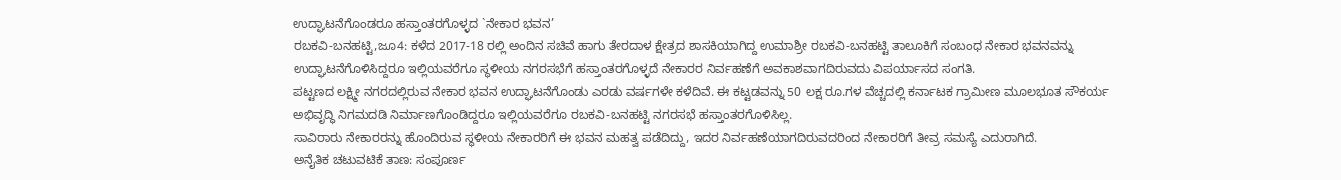ಉದ್ಘಾಟನೆಗೊಂಡರೂ ಹಸ್ತಾಂತರಗೊಳ್ಳದ `ನೇಕಾರ ಭವನ’
ರಬಕವಿ-ಬನಹಟ್ಟಿ,ಜೂ4: ಕಳೆದ 2017-18 ರಲ್ಲಿ ಅಂದಿನ ಸಚಿವೆ ಹಾಗು ತೇರದಾಳ ಕ್ಷೇತ್ರದ ಶಾಸಕಿಯಾಗಿದ್ದ ಉಮಾಶ್ರೀ ರಬಕವಿ-ಬನಹಟ್ಟಿ ತಾಲೂಕಿಗೆ ಸಂಬಂಧ ನೇಕಾರ ಭವನವನ್ನು ಉದ್ಘಾಟನೆಗೊಳಿಸಿದ್ದರೂ ಇಲ್ಲಿಯವರೆಗೂ ಸ್ಥಳೀಯ ನಗರಸಭೆಗೆ ಹಸ್ತಾಂತರಗೊಳ್ಳದೆ ನೇಕಾರರ ನಿರ್ವಹಣೆಗೆ ಅವಕಾಶವಾಗದಿರುವದು ವಿಪರ್ಯಾಸದ ಸಂಗತಿ.
ಪಟ್ಟಣದ ಲಕ್ಷ್ಮೀ ನಗರದಲ್ಲಿರುವ ನೇಕಾರ ಭವನ ಉದ್ಘಾಟನೆಗೊಂಡು ಎರಡು ವರ್ಷಗಳೇ ಕಳೆದಿವೆ. ಈ ಕಟ್ಟಡವನ್ನು 50 ಲಕ್ಷ ರೂ.ಗಳ ವೆಚ್ಚದಲ್ಲಿ ಕರ್ನಾಟಕ ಗ್ರಾಮೀಣ ಮೂಲಭೂತ ಸೌಕರ್ಯ ಅಭಿವೃದ್ಧಿ ನಿಗಮದಡಿ ನಿರ್ಮಾಣಗೊಂಡಿದ್ದರೂ ಇಲ್ಲಿಯವರೆಗೂ ರಬಕವಿ-ಬನಹಟ್ಟಿ ನಗರಸಭೆ ಹಸ್ತಾಂತರಗೊಳಿಸಿಲ್ಲ.
ಸಾವಿರಾರು ನೇಕಾರರನ್ನು ಹೊಂದಿರುವ ಸ್ಥಳೀಯ ನೇಕಾರರಿಗೆ ಈ ಭವನ ಮಹತ್ವ ಪಡೆದಿದ್ದು, ಇದರ ನಿರ್ವಹಣೆಯಾಗದಿರುವದರಿಂದ ನೇಕಾರರಿಗೆ ತೀವ್ರ ಸಮಸ್ಯೆ ಎದುರಾಗಿದೆ.
ಅನೈತಿಕ ಚಟುವಟಿಕೆ ತಾಣ: ಸಂಪೂರ್ಣ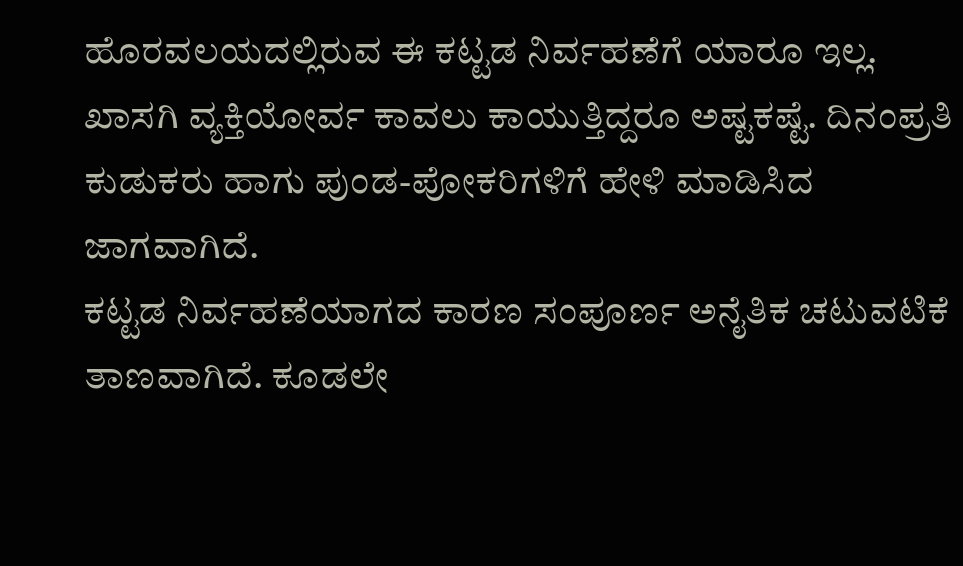ಹೊರವಲಯದಲ್ಲಿರುವ ಈ ಕಟ್ಟಡ ನಿರ್ವಹಣೆಗೆ ಯಾರೂ ಇಲ್ಲ. ಖಾಸಗಿ ವ್ಯಕ್ತಿಯೋರ್ವ ಕಾವಲು ಕಾಯುತ್ತಿದ್ದರೂ ಅಷ್ಟಕಷ್ಟೆ. ದಿನಂಪ್ರತಿ ಕುಡುಕರು ಹಾಗು ಪುಂಡ-ಪೋಕರಿಗಳಿಗೆ ಹೇಳಿ ಮಾಡಿಸಿದ ಜಾಗವಾಗಿದೆ.
ಕಟ್ಟಡ ನಿರ್ವಹಣೆಯಾಗದ ಕಾರಣ ಸಂಪೂರ್ಣ ಅನೈತಿಕ ಚಟುವಟಿಕೆ ತಾಣವಾಗಿದೆ. ಕೂಡಲೇ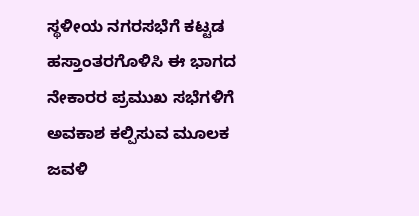ಸ್ಥಳೀಯ ನಗರಸಭೆಗೆ ಕಟ್ಟಡ ಹಸ್ತಾಂತರಗೊಳಿಸಿ ಈ ಭಾಗದ ನೇಕಾರರ ಪ್ರಮುಖ ಸಭೆಗಳಿಗೆ ಅವಕಾಶ ಕಲ್ಪಿಸುವ ಮೂಲಕ ಜವಳಿ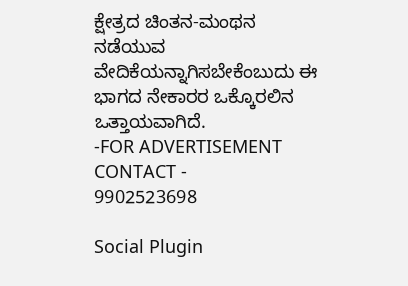ಕ್ಷೇತ್ರದ ಚಿಂತನ-ಮಂಥನ ನಡೆಯುವ ವೇದಿಕೆಯನ್ನಾಗಿಸಬೇಕೆಂಬುದು ಈ ಭಾಗದ ನೇಕಾರರ ಒಕ್ಕೊರಲಿನ ಒತ್ತಾಯವಾಗಿದೆ.
-FOR ADVERTISEMENT CONTACT -
9902523698

Social Plugin